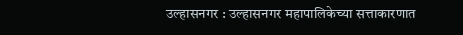उल्हासनगर : उल्हासनगर महापालिकेच्या सत्ताकारणात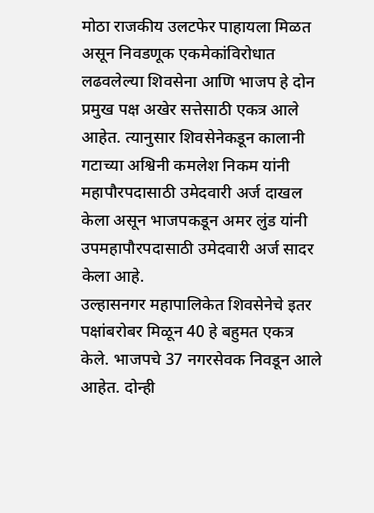मोठा राजकीय उलटफेर पाहायला मिळत असून निवडणूक एकमेकांविरोधात लढवलेल्या शिवसेना आणि भाजप हे दोन प्रमुख पक्ष अखेर सत्तेसाठी एकत्र आले आहेत. त्यानुसार शिवसेनेकडून कालानी गटाच्या अश्विनी कमलेश निकम यांनी महापौरपदासाठी उमेदवारी अर्ज दाखल केला असून भाजपकडून अमर लुंड यांनी उपमहापौरपदासाठी उमेदवारी अर्ज सादर केला आहे.
उल्हासनगर महापालिकेत शिवसेनेचे इतर पक्षांबरोबर मिळून 40 हे बहुमत एकत्र केले. भाजपचे 37 नगरसेवक निवडून आले आहेत. दोन्ही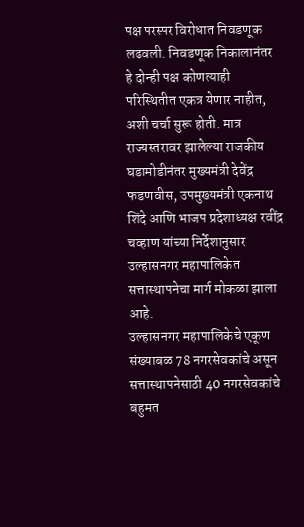पक्ष परस्पर विरोधात निवडणूक लढवली. निवडणूक निकालानंतर हे दोन्ही पक्ष कोणत्याही परिस्थितीत एकत्र येणार नाहीत, अशी चर्चा सुरू होती. मात्र राज्यस्तरावर झालेल्या राजकीय घडामोडीनंतर मुख्यमंत्री देवेंद्र फडणवीस, उपमुख्यमंत्री एकनाथ शिंदे आणि भाजप प्रदेशाध्यक्ष रवींद्र चव्हाण यांच्या निर्देशानुसार उल्हासनगर महापालिकेत सत्तास्थापनेचा मार्ग मोकळा झाला आहे.
उल्हासनगर महापालिकेचे एकूण संख्याबळ 78 नगरसेवकांचे असून सत्तास्थापनेसाठी 40 नगरसेवकांचे बहुमत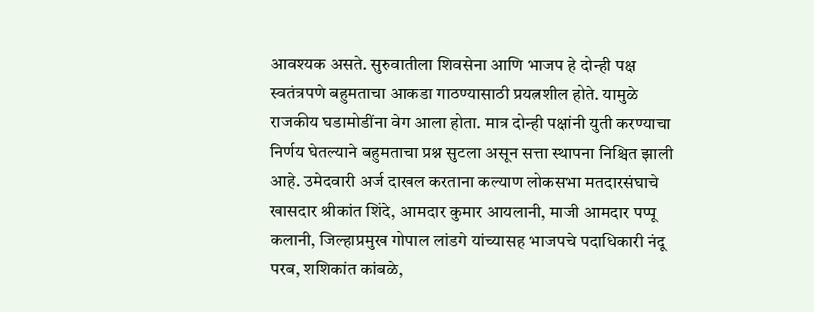आवश्यक असते. सुरुवातीला शिवसेना आणि भाजप हे दोन्ही पक्ष स्वतंत्रपणे बहुमताचा आकडा गाठण्यासाठी प्रयत्नशील होते. यामुळे राजकीय घडामोडींना वेग आला होता. मात्र दोन्ही पक्षांनी युती करण्याचा निर्णय घेतल्याने बहुमताचा प्रश्न सुटला असून सत्ता स्थापना निश्चित झाली आहे. उमेदवारी अर्ज दाखल करताना कल्याण लोकसभा मतदारसंघाचे खासदार श्रीकांत शिंदे, आमदार कुमार आयलानी, माजी आमदार पप्पू कलानी, जिल्हाप्रमुख गोपाल लांडगे यांच्यासह भाजपचे पदाधिकारी नंदू परब, शशिकांत कांबळे,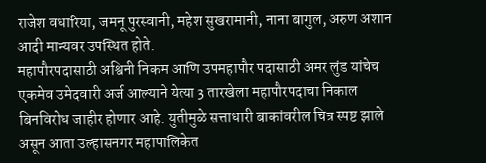राजेश वधारिया, जमनू पुरस्वानी, महेश सुखरामानी, नाना बागुल, अरुण अशान आदी मान्यवर उपस्थित होते.
महापौरपदासाठी अश्विनी निकम आणि उपमहापौर पदासाठी अमर लुंड यांचेच एकमेव उमेदवारी अर्ज आल्याने येत्या 3 तारखेला महापौरपदाचा निकाल बिनविरोध जाहीर होणार आहे. युतीमुळे सत्ताधारी बाकांवरील चित्र स्पष्ट झाले असून आता उल्हासनगर महापालिकेत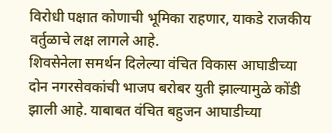विरोधी पक्षात कोणाची भूमिका राहणार, याकडे राजकीय वर्तुळाचे लक्ष लागले आहे.
शिवसेनेला समर्थन दिलेल्या वंचित विकास आघाडीच्या दोन नगरसेवकांची भाजप बरोबर युती झाल्यामुळे कोंडी झाली आहे. याबाबत वंचित बहुजन आघाडीच्या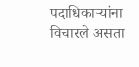पदाधिकाऱ्यांना विचारले असता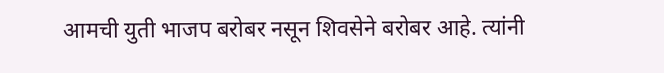आमची युती भाजप बरोबर नसून शिवसेने बरोबर आहे. त्यांनी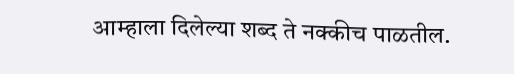आम्हाला दिलेल्या शब्द ते नक्कीच पाळतील.